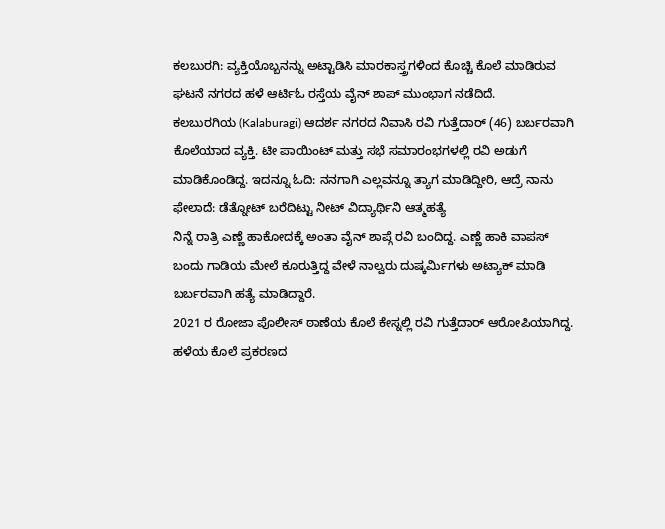ಕಲಬುರಗಿ: ವ್ಯಕ್ತಿಯೊಬ್ಬನನ್ನು ಅಟ್ಟಾಡಿಸಿ ಮಾರಕಾಸ್ತ್ರಗಳಿಂದ ಕೊಚ್ಚಿ ಕೊಲೆ ಮಾಡಿರುವ ಘಟನೆ ನಗರದ ಹಳೆ ಆರ್ಟಿಓ ರಸ್ತೆಯ ವೈನ್ ಶಾಪ್ ಮುಂಭಾಗ ನಡೆದಿದೆ.
ಕಲಬುರಗಿಯ (Kalaburagi) ಆದರ್ಶ ನಗರದ ನಿವಾಸಿ ರವಿ ಗುತ್ತೆದಾರ್ (46) ಬರ್ಬರವಾಗಿ ಕೊಲೆಯಾದ ವ್ಯಕ್ತಿ. ಟೀ ಪಾಯಿಂಟ್ ಮತ್ತು ಸಭೆ ಸಮಾರಂಭಗಳಲ್ಲಿ ರವಿ ಅಡುಗೆ ಮಾಡಿಕೊಂಡಿದ್ದ. ಇದನ್ನೂ ಓದಿ: ನನಗಾಗಿ ಎಲ್ಲವನ್ನೂ ತ್ಯಾಗ ಮಾಡಿದ್ದೀರಿ, ಆದ್ರೆ ನಾನು ಫೇಲಾದೆ: ಡೆತ್ನೋಟ್ ಬರೆದಿಟ್ಟು ನೀಟ್ ವಿದ್ಯಾರ್ಥಿನಿ ಆತ್ಮಹತ್ಯೆ
ನಿನ್ನೆ ರಾತ್ರಿ ಎಣ್ಣೆ ಹಾಕೋದಕ್ಕೆ ಅಂತಾ ವೈನ್ ಶಾಪ್ಗೆ ರವಿ ಬಂದಿದ್ದ. ಎಣ್ಣೆ ಹಾಕಿ ವಾಪಸ್ ಬಂದು ಗಾಡಿಯ ಮೇಲೆ ಕೂರುತ್ತಿದ್ದ ವೇಳೆ ನಾಲ್ವರು ದುಷ್ಕರ್ಮಿಗಳು ಅಟ್ಯಾಕ್ ಮಾಡಿ ಬರ್ಬರವಾಗಿ ಹತ್ಯೆ ಮಾಡಿದ್ದಾರೆ.
2021 ರ ರೋಜಾ ಪೊಲೀಸ್ ಠಾಣೆಯ ಕೊಲೆ ಕೇಸ್ನಲ್ಲಿ ರವಿ ಗುತ್ತೆದಾರ್ ಆರೋಪಿಯಾಗಿದ್ದ. ಹಳೆಯ ಕೊಲೆ ಪ್ರಕರಣದ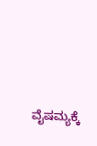ವೈಷಮ್ಯಕ್ಕೆ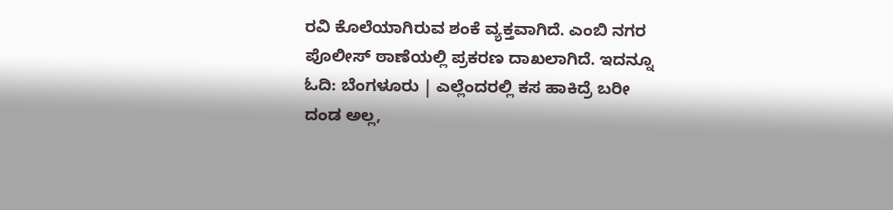ರವಿ ಕೊಲೆಯಾಗಿರುವ ಶಂಕೆ ವ್ಯಕ್ತವಾಗಿದೆ. ಎಂಬಿ ನಗರ ಪೊಲೀಸ್ ಠಾಣೆಯಲ್ಲಿ ಪ್ರಕರಣ ದಾಖಲಾಗಿದೆ. ಇದನ್ನೂ ಓದಿ: ಬೆಂಗಳೂರು | ಎಲ್ಲೆಂದರಲ್ಲಿ ಕಸ ಹಾಕಿದ್ರೆ ಬರೀ ದಂಡ ಅಲ್ಲ,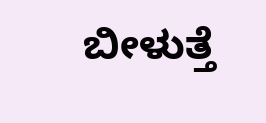ಬೀಳುತ್ತೆ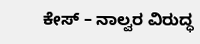ಕೇಸ್ – ನಾಲ್ವರ ವಿರುದ್ಧ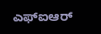ಎಫ್ಐಆರ್